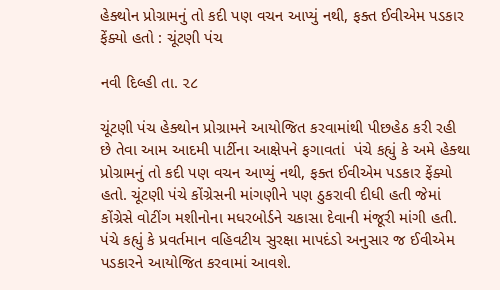હેક્થોન પ્રોગ્રામનું તો કદી પણ વચન આપ્યું નથી, ફક્ત ઈવીએમ પડકાર ફેંક્યો હતો : ચૂંટણી પંચ

નવી દિલ્હી તા. ૨૮

ચૂંટણી પંચ હેક્થોન પ્રોગ્રામને આયોજિત કરવામાંથી પીછહેઠ કરી રહી છે તેવા આમ આદમી પાર્ટીના આક્ષેપને ફગાવતાં  પંચે કહ્યું કે અમે હેક્થા પ્રોગ્રામનું તો કદી પણ વચન આપ્યું નથી, ફક્ત ઈવીએમ પડકાર ફેંક્યો હતો. ચૂંટણી પંચે કોંગ્રેસની માંગણીને પણ ઠુકરાવી દીધી હતી જેમાં કોંગ્રેસે વોટીંગ મશીનોના મધરબોર્ડને ચકાસા દેવાની મંજૂરી માંગી હતી. પંચે કહ્યું કે પ્રવર્તમાન વહિવટીય સુરક્ષા માપદંડો અનુસાર જ ઈવીએમ પડકારને આયોજિત કરવામાં આવશે.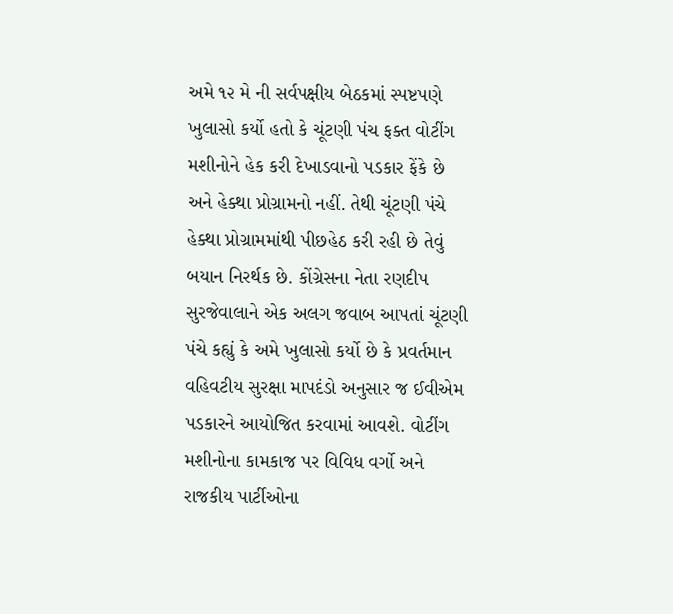અમે ૧૨ મે ની સર્વપક્ષીય બેઠકમાં સ્પષ્ટપણે ખુલાસો કર્યો હતો કે ચૂંટણી પંચ ફક્ત વોટીંગ મશીનોને હેક કરી દેખાડવાનો પડકાર ફેંકે છે અને હેક્થા પ્રોગ્રામનો નહીં. તેથી ચૂંટણી પંચે હેક્થા પ્રોગ્રામમાંથી પીછહેઠ કરી રહી છે તેવું બયાન નિરર્થક છે. કોંગ્રેસના નેતા રણદીપ સુરજેવાલાને એક અલગ જવાબ આપતાં ચૂંટણી પંચે કહ્યું કે અમે ખુલાસો કર્યો છે કે પ્રવર્તમાન વહિવટીય સુરક્ષા માપદંડો અનુસાર જ ઈવીએમ પડકારને આયોજિત કરવામાં આવશે. વોટીંગ મશીનોના કામકાજ પર વિવિધ વર્ગો અને રાજકીય પાર્ટીઓના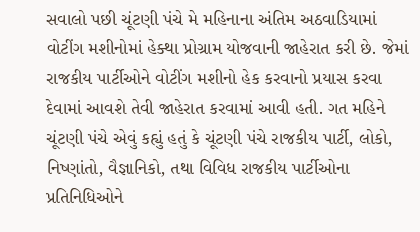સવાલો પછી ચૂંટણી પંચે મે મહિનાના અંતિમ અઠવાડિયામાં વોટીંગ મશીનોમાં હેક્થા પ્રોગ્રામ યોજવાની જાહેરાત કરી છે. જેમાં રાજકીય પાર્ટીઓને વોટીંગ મશીનો હેક કરવાનો પ્રયાસ કરવા દેવામાં આવશે તેવી જાહેરાત કરવામાં આવી હતી. ગત મહિને ચૂંટણી પંચે એવું કહ્યું હતું કે ચૂંટણી પંચે રાજકીય પાર્ટી, લોકો, નિષ્ણાંતો, વૈજ્ઞાનિકો, તથા વિવિધ રાજકીય પાર્ટીઓના પ્રતિનિધિઓને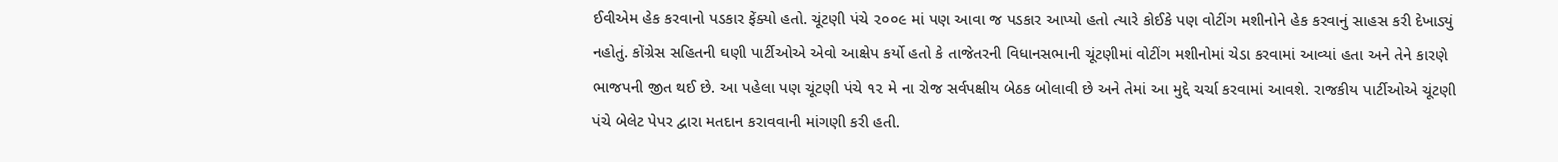ઈવીએમ હેક કરવાનો પડકાર ફેંક્યો હતો. ચૂંટણી પંચે ૨૦૦૯ માં પણ આવા જ પડકાર આપ્યો હતો ત્યારે કોઈકે પણ વોટીંગ મશીનોને હેક કરવાનું સાહસ કરી દેખાડ્યું નહોતું. કોંગ્રેસ સહિતની ઘણી પાર્ટીઓએ એવો આક્ષેપ કર્યો હતો કે તાજેતરની વિધાનસભાની ચૂંટણીમાં વોટીંગ મશીનોમાં ચેડા કરવામાં આવ્યાં હતા અને તેને કારણે ભાજપની જીત થઈ છે. આ પહેલા પણ ચૂંટણી પંચે ૧૨ મે ના રોજ સર્વપક્ષીય બેઠક બોલાવી છે અને તેમાં આ મુદ્દે ચર્ચા કરવામાં આવશે. રાજકીય પાર્ટીઓએ ચૂંટણી પંચે બેલેટ પેપર દ્વારા મતદાન કરાવવાની માંગણી કરી હતી.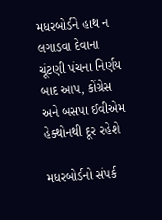મધરબોર્ડને હાથ ન લગાડવા દેવાના ચૂંટણી પંચના નિર્ણય બાદ આપ, કોંગ્રેસ અને બસપા ઈવીએમ હેક્થોનથી દૂર રહેશે

મધરબોર્ડનો સંપર્ક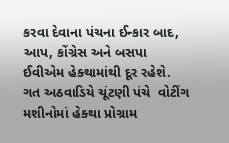કરવા દેવાના પંચના ઈન્કાર બાદ, આપ, કોંગ્રેસ અને બસપા ઈવીએમ હેક્થામાંથી દૂર રહેશે. ગત અઠવાડિયે ચૂંટણી પંચે  વોટીંગ મશીનોમાં હેક્થા પ્રોગ્રામ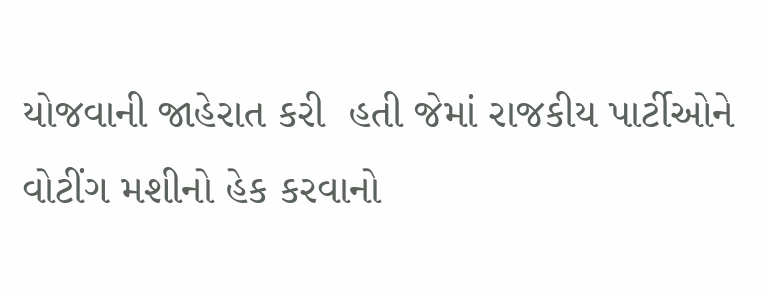યોજવાની જાહેરાત કરી  હતી જેમાં રાજકીય પાર્ટીઓને વોટીંગ મશીનો હેક કરવાનો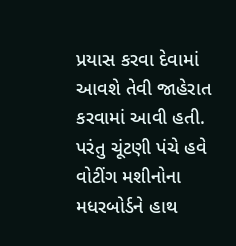પ્રયાસ કરવા દેવામાં આવશે તેવી જાહેરાત કરવામાં આવી હતી. પરંતુ ચૂંટણી પંચે હવે વોટીંગ મશીનોના મધરબોર્ડને હાથ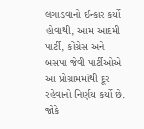લગાડવાનો ઈન્કાર કર્યો હોવાથી, આમ આદમી પાર્ટી, કોંગ્રેસ અને બસપા જેવી પાર્ટીઓએ આ પ્રોગ્રામમાંથી દૂર રહેવાનો નિર્ણય કર્યો છે. જોકે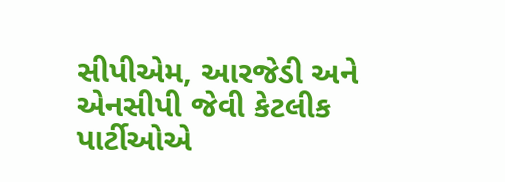સીપીએમ, આરજેડી અને એનસીપી જેવી કેટલીક પાર્ટીઓએ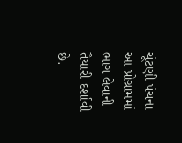ચૂંટણી પંચના આ પ્રોગ્રામમાં ભાગ લેવાની તૈયારી દર્શાવી છે.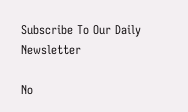Subscribe To Our Daily Newsletter

No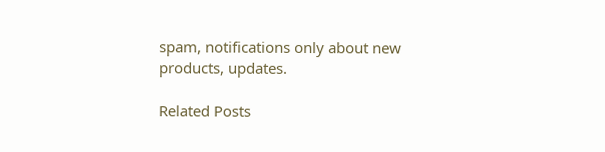spam, notifications only about new products, updates.

Related Posts